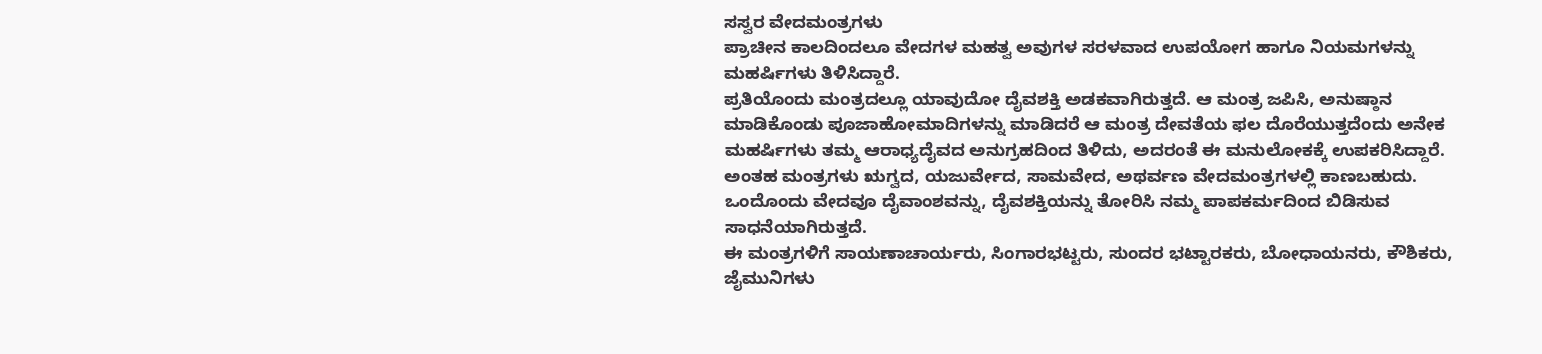ಸಸ್ವರ ವೇದಮಂತ್ರಗಳು
ಪ್ರಾಚೀನ ಕಾಲದಿಂದಲೂ ವೇದಗಳ ಮಹತ್ವ ಅವುಗಳ ಸರಳವಾದ ಉಪಯೋಗ ಹಾಗೂ ನಿಯಮಗಳನ್ನು ಮಹರ್ಷಿಗಳು ತಿಳಿಸಿದ್ದಾರೆ.
ಪ್ರತಿಯೊಂದು ಮಂತ್ರದಲ್ಲೂ ಯಾವುದೋ ದೈವಶಕ್ತಿ ಅಡಕವಾಗಿರುತ್ತದೆ. ಆ ಮಂತ್ರ ಜಪಿಸಿ, ಅನುಷ್ಠಾನ ಮಾಡಿಕೊಂಡು ಪೂಜಾಹೋಮಾದಿಗಳನ್ನು ಮಾಡಿದರೆ ಆ ಮಂತ್ರ ದೇವತೆಯ ಫಲ ದೊರೆಯುತ್ತದೆಂದು ಅನೇಕ ಮಹರ್ಷಿಗಳು ತಮ್ಮ ಆರಾಧ್ಯದೈವದ ಅನುಗ್ರಹದಿಂದ ತಿಳಿದು, ಅದರಂತೆ ಈ ಮನುಲೋಕಕ್ಕೆ ಉಪಕರಿಸಿದ್ದಾರೆ.
ಅಂತಹ ಮಂತ್ರಗಳು ಋಗ್ವದ, ಯಜುರ್ವೇದ, ಸಾಮವೇದ, ಅಥರ್ವಣ ವೇದಮಂತ್ರಗಳಲ್ಲಿ ಕಾಣಬಹುದು.
ಒಂದೊಂದು ವೇದವೂ ದೈವಾಂಶವನ್ನು, ದೈವಶಕ್ತಿಯನ್ನು ತೋರಿಸಿ ನಮ್ಮ ಪಾಪಕರ್ಮದಿಂದ ಬಿಡಿಸುವ ಸಾಧನೆಯಾಗಿರುತ್ತದೆ.
ಈ ಮಂತ್ರಗಳಿಗೆ ಸಾಯಣಾಚಾರ್ಯರು, ಸಿಂಗಾರಭಟ್ಟರು, ಸುಂದರ ಭಟ್ಟಾರಕರು, ಬೋಧಾಯನರು, ಕೌಶಿಕರು, ಜೈಮುನಿಗಳು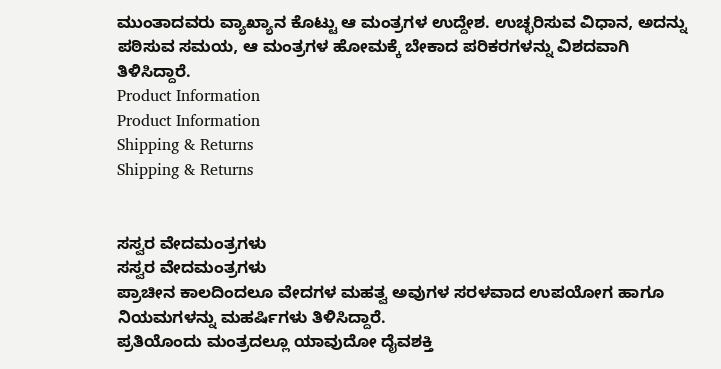ಮುಂತಾದವರು ವ್ಯಾಖ್ಯಾನ ಕೊಟ್ಟು ಆ ಮಂತ್ರಗಳ ಉದ್ದೇಶ. ಉಚ್ಛರಿಸುವ ವಿಧಾನ, ಅದನ್ನು ಪಠಿಸುವ ಸಮಯ, ಆ ಮಂತ್ರಗಳ ಹೋಮಕ್ಕೆ ಬೇಕಾದ ಪರಿಕರಗಳನ್ನು ವಿಶದವಾಗಿ ತಿಳಿಸಿದ್ದಾರೆ.
Product Information
Product Information
Shipping & Returns
Shipping & Returns


ಸಸ್ವರ ವೇದಮಂತ್ರಗಳು
ಸಸ್ವರ ವೇದಮಂತ್ರಗಳು
ಪ್ರಾಚೀನ ಕಾಲದಿಂದಲೂ ವೇದಗಳ ಮಹತ್ವ ಅವುಗಳ ಸರಳವಾದ ಉಪಯೋಗ ಹಾಗೂ ನಿಯಮಗಳನ್ನು ಮಹರ್ಷಿಗಳು ತಿಳಿಸಿದ್ದಾರೆ.
ಪ್ರತಿಯೊಂದು ಮಂತ್ರದಲ್ಲೂ ಯಾವುದೋ ದೈವಶಕ್ತಿ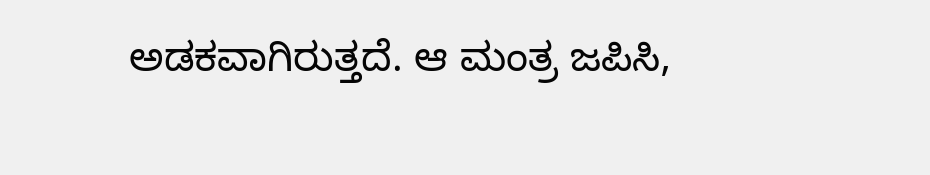ಅಡಕವಾಗಿರುತ್ತದೆ. ಆ ಮಂತ್ರ ಜಪಿಸಿ,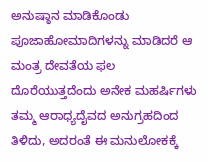ಅನುಷ್ಠಾನ ಮಾಡಿಕೊಂಡು ಪೂಜಾಹೋಮಾದಿಗಳನ್ನು ಮಾಡಿದರೆ ಆ ಮಂತ್ರ ದೇವತೆಯ ಫಲ ದೊರೆಯುತ್ತದೆಂದು ಅನೇಕ ಮಹರ್ಷಿಗಳು ತಮ್ಮ ಆರಾಧ್ಯದೈವದ ಅನುಗ್ರಹದಿಂದ ತಿಳಿದು, ಅದರಂತೆ ಈ ಮನುಲೋಕಕ್ಕೆ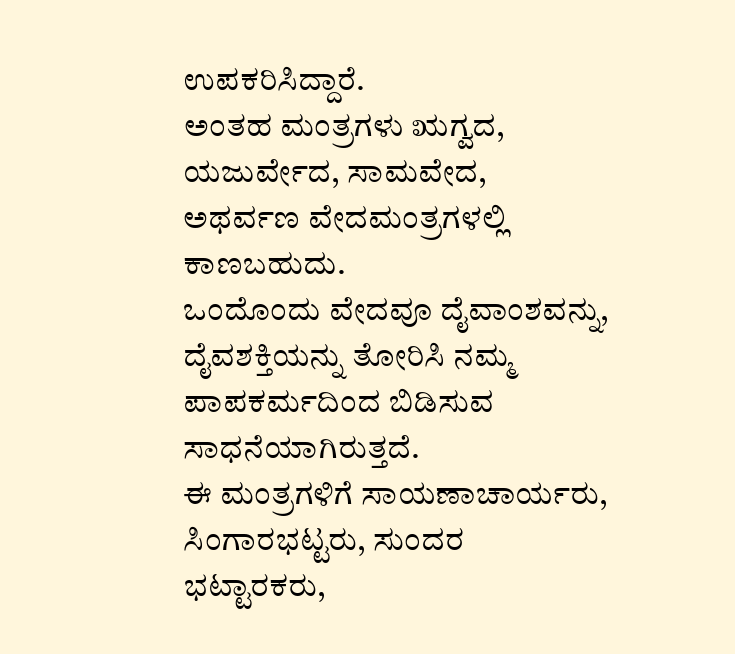ಉಪಕರಿಸಿದ್ದಾರೆ.
ಅಂತಹ ಮಂತ್ರಗಳು ಋಗ್ವದ, ಯಜುರ್ವೇದ, ಸಾಮವೇದ, ಅಥರ್ವಣ ವೇದಮಂತ್ರಗಳಲ್ಲಿ ಕಾಣಬಹುದು.
ಒಂದೊಂದು ವೇದವೂ ದೈವಾಂಶವನ್ನು, ದೈವಶಕ್ತಿಯನ್ನು ತೋರಿಸಿ ನಮ್ಮ ಪಾಪಕರ್ಮದಿಂದ ಬಿಡಿಸುವ ಸಾಧನೆಯಾಗಿರುತ್ತದೆ.
ಈ ಮಂತ್ರಗಳಿಗೆ ಸಾಯಣಾಚಾರ್ಯರು, ಸಿಂಗಾರಭಟ್ಟರು, ಸುಂದರ ಭಟ್ಟಾರಕರು,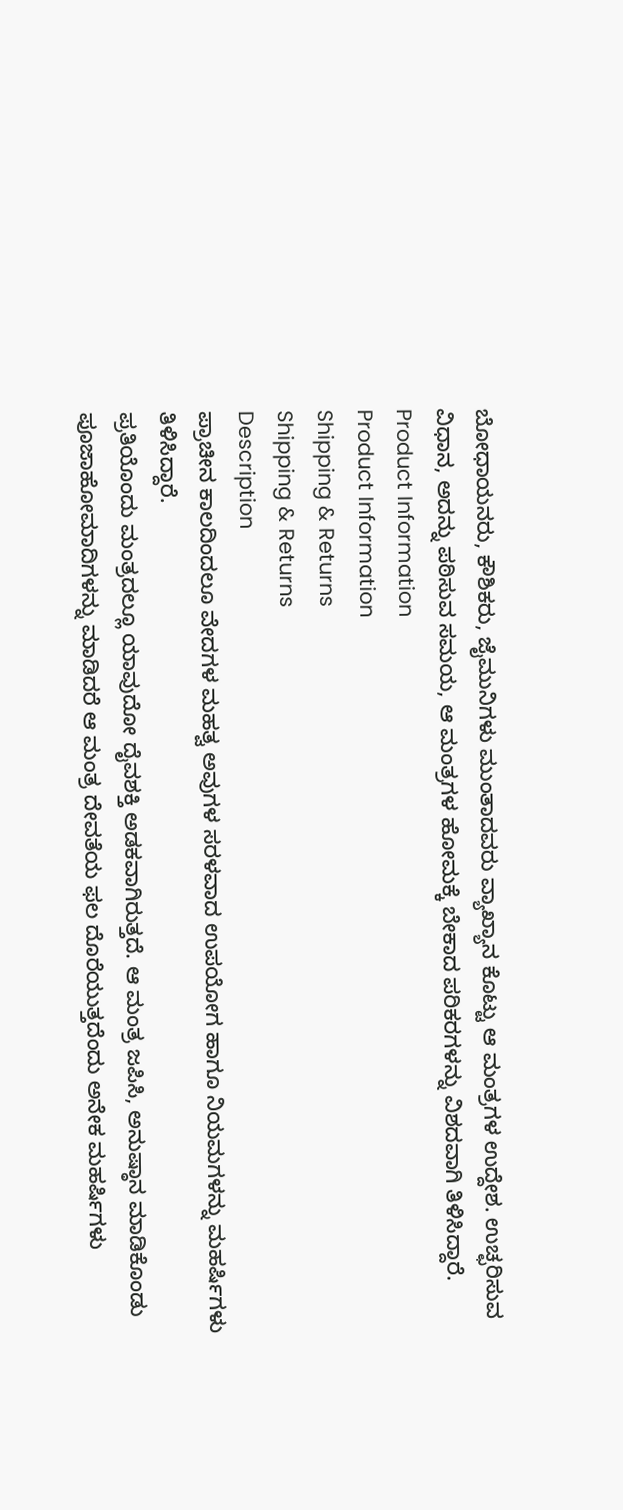ಬೋಧಾಯನರು, ಕೌಶಿಕರು, ಜೈಮುನಿಗಳು ಮುಂತಾದವರು ವ್ಯಾಖ್ಯಾನ ಕೊಟ್ಟು ಆ ಮಂತ್ರಗಳ ಉದ್ದೇಶ. ಉಚ್ಛರಿಸುವ ವಿಧಾನ, ಅದನ್ನು ಪಠಿಸುವ ಸಮಯ, ಆ ಮಂತ್ರಗಳ ಹೋಮಕ್ಕೆ ಬೇಕಾದ ಪರಿಕರಗಳನ್ನು ವಿಶದವಾಗಿ ತಿಳಿಸಿದ್ದಾರೆ.
Product Information
Product Information
Shipping & Returns
Shipping & Returns
Description
ಪ್ರಾಚೀನ ಕಾಲದಿಂದಲೂ ವೇದಗಳ ಮಹತ್ವ ಅವುಗಳ ಸರಳವಾದ ಉಪಯೋಗ ಹಾಗೂ ನಿಯಮಗಳನ್ನು ಮಹರ್ಷಿಗಳು ತಿಳಿಸಿದ್ದಾರೆ.
ಪ್ರತಿಯೊಂದು ಮಂತ್ರದಲ್ಲೂ ಯಾವುದೋ ದೈವಶಕ್ತಿ ಅಡಕವಾಗಿರುತ್ತದೆ. ಆ ಮಂತ್ರ ಜಪಿಸಿ, ಅನುಷ್ಠಾನ ಮಾಡಿಕೊಂಡು ಪೂಜಾಹೋಮಾದಿಗಳನ್ನು ಮಾಡಿದರೆ ಆ ಮಂತ್ರ ದೇವತೆಯ ಫಲ ದೊರೆಯುತ್ತದೆಂದು ಅನೇಕ ಮಹರ್ಷಿಗಳು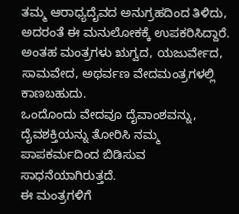ತಮ್ಮ ಆರಾಧ್ಯದೈವದ ಅನುಗ್ರಹದಿಂದ ತಿಳಿದು, ಅದರಂತೆ ಈ ಮನುಲೋಕಕ್ಕೆ ಉಪಕರಿಸಿದ್ದಾರೆ.
ಅಂತಹ ಮಂತ್ರಗಳು ಋಗ್ವದ, ಯಜುರ್ವೇದ, ಸಾಮವೇದ, ಅಥರ್ವಣ ವೇದಮಂತ್ರಗಳಲ್ಲಿ ಕಾಣಬಹುದು.
ಒಂದೊಂದು ವೇದವೂ ದೈವಾಂಶವನ್ನು, ದೈವಶಕ್ತಿಯನ್ನು ತೋರಿಸಿ ನಮ್ಮ ಪಾಪಕರ್ಮದಿಂದ ಬಿಡಿಸುವ ಸಾಧನೆಯಾಗಿರುತ್ತದೆ.
ಈ ಮಂತ್ರಗಳಿಗೆ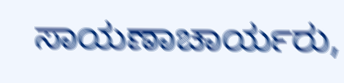ಸಾಯಣಾಚಾರ್ಯರು,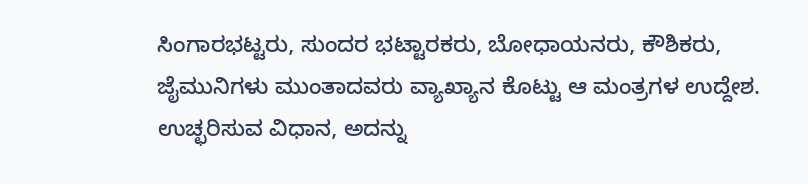ಸಿಂಗಾರಭಟ್ಟರು, ಸುಂದರ ಭಟ್ಟಾರಕರು, ಬೋಧಾಯನರು, ಕೌಶಿಕರು, ಜೈಮುನಿಗಳು ಮುಂತಾದವರು ವ್ಯಾಖ್ಯಾನ ಕೊಟ್ಟು ಆ ಮಂತ್ರಗಳ ಉದ್ದೇಶ. ಉಚ್ಛರಿಸುವ ವಿಧಾನ, ಅದನ್ನು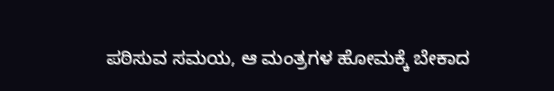ಪಠಿಸುವ ಸಮಯ, ಆ ಮಂತ್ರಗಳ ಹೋಮಕ್ಕೆ ಬೇಕಾದ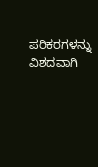ಪರಿಕರಗಳನ್ನು ವಿಶದವಾಗಿ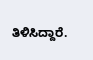ತಿಳಿಸಿದ್ದಾರೆ.